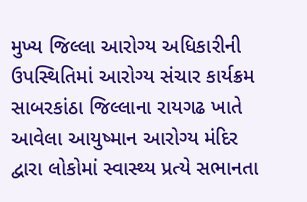મુખ્ય જિલ્લા આરોગ્ય અધિકારીની ઉપસ્થિતિમાં આરોગ્ય સંચાર કાર્યક્રમ
સાબરકાંઠા જિલ્લાના રાયગઢ ખાતે આવેલા આયુષ્માન આરોગ્ય મંદિર દ્વારા લોકોમાં સ્વાસ્થ્ય પ્રત્યે સભાનતા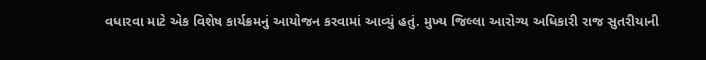વધારવા માટે એક વિશેષ કાર્યક્રમનું આયોજન કરવામાં આવ્યું હતું. મુખ્ય જિલ્લા આરોગ્ય અધિકારી રાજ સુતરીયાની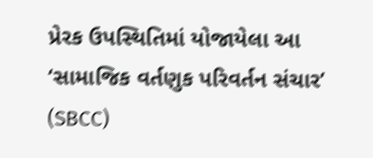પ્રેરક ઉપસ્થિતિમાં યોજાયેલા આ ‘સામાજિક વર્તણુક પરિવર્તન સંચાર’ (SBCC)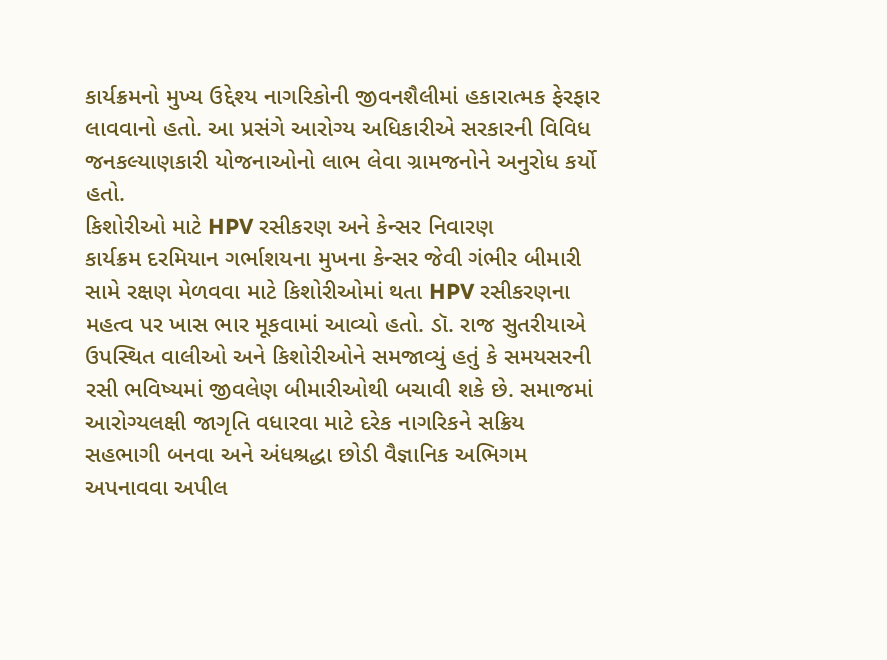કાર્યક્રમનો મુખ્ય ઉદ્દેશ્ય નાગરિકોની જીવનશૈલીમાં હકારાત્મક ફેરફાર લાવવાનો હતો. આ પ્રસંગે આરોગ્ય અધિકારીએ સરકારની વિવિધ જનકલ્યાણકારી યોજનાઓનો લાભ લેવા ગ્રામજનોને અનુરોધ કર્યો હતો.
કિશોરીઓ માટે HPV રસીકરણ અને કેન્સર નિવારણ
કાર્યક્રમ દરમિયાન ગર્ભાશયના મુખના કેન્સર જેવી ગંભીર બીમારી સામે રક્ષણ મેળવવા માટે કિશોરીઓમાં થતા HPV રસીકરણના મહત્વ પર ખાસ ભાર મૂકવામાં આવ્યો હતો. ડૉ. રાજ સુતરીયાએ ઉપસ્થિત વાલીઓ અને કિશોરીઓને સમજાવ્યું હતું કે સમયસરની રસી ભવિષ્યમાં જીવલેણ બીમારીઓથી બચાવી શકે છે. સમાજમાં આરોગ્યલક્ષી જાગૃતિ વધારવા માટે દરેક નાગરિકને સક્રિય સહભાગી બનવા અને અંધશ્રદ્ધા છોડી વૈજ્ઞાનિક અભિગમ અપનાવવા અપીલ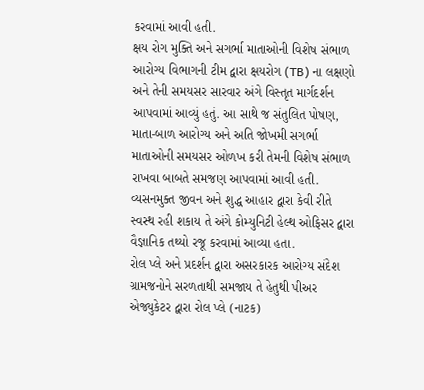કરવામાં આવી હતી.
ક્ષય રોગ મુક્તિ અને સગર્ભા માતાઓની વિશેષ સંભાળ
આરોગ્ય વિભાગની ટીમ દ્વારા ક્ષયરોગ (TB) ના લક્ષણો અને તેની સમયસર સારવાર અંગે વિસ્તૃત માર્ગદર્શન આપવામાં આવ્યું હતું. આ સાથે જ સંતુલિત પોષણ, માતા-બાળ આરોગ્ય અને અતિ જોખમી સગર્ભા માતાઓની સમયસર ઓળખ કરી તેમની વિશેષ સંભાળ રાખવા બાબતે સમજણ આપવામાં આવી હતી. વ્યસનમુક્ત જીવન અને શુદ્ધ આહાર દ્વારા કેવી રીતે સ્વસ્થ રહી શકાય તે અંગે કોમ્યુનિટી હેલ્થ ઓફિસર દ્વારા વૈજ્ઞાનિક તથ્યો રજૂ કરવામાં આવ્યા હતા.
રોલ પ્લે અને પ્રદર્શન દ્વારા અસરકારક આરોગ્ય સંદેશ
ગ્રામજનોને સરળતાથી સમજાય તે હેતુથી પીઅર એજ્યુકેટર દ્વારા રોલ પ્લે (નાટક)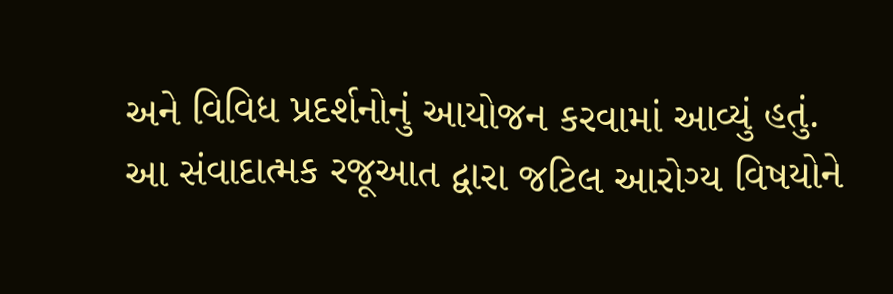અને વિવિધ પ્રદર્શનોનું આયોજન કરવામાં આવ્યું હતું. આ સંવાદાત્મક રજૂઆત દ્વારા જટિલ આરોગ્ય વિષયોને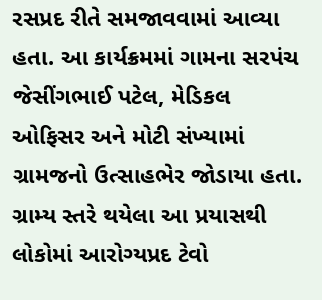રસપ્રદ રીતે સમજાવવામાં આવ્યા હતા. આ કાર્યક્રમમાં ગામના સરપંચ જેસીંગભાઈ પટેલ, મેડિકલ ઓફિસર અને મોટી સંખ્યામાં ગ્રામજનો ઉત્સાહભેર જોડાયા હતા. ગ્રામ્ય સ્તરે થયેલા આ પ્રયાસથી લોકોમાં આરોગ્યપ્રદ ટેવો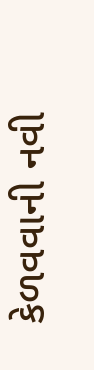કેળવવાની નવી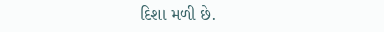દિશા મળી છે.